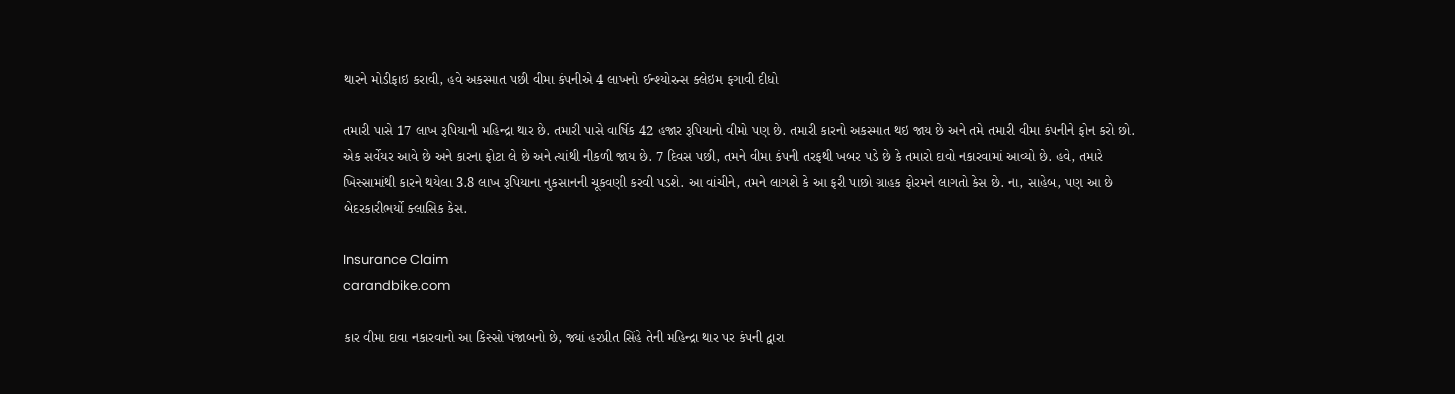થારને મોડીફાઇ કરાવી, હવે અકસ્માત પછી વીમા કંપનીએ 4 લાખનો ઈન્શ્યોરન્સ ક્લેઇમ ફગાવી દીધો

તમારી પાસે 17 લાખ રૂપિયાની મહિન્દ્રા થાર છે. તમારી પાસે વાર્ષિક 42 હજાર રૂપિયાનો વીમો પણ છે. તમારી કારનો અકસ્માત થઇ જાય છે અને તમે તમારી વીમા કંપનીને ફોન કરો છો. એક સર્વેયર આવે છે અને કારના ફોટા લે છે અને ત્યાંથી નીકળી જાય છે. 7 દિવસ પછી, તમને વીમા કંપની તરફથી ખબર પડે છે કે તમારો દાવો નકારવામાં આવ્યો છે. હવે, તમારે ખિસ્સામાંથી કારને થયેલા 3.8 લાખ રૂપિયાના નુકસાનની ચૂકવણી કરવી પડશે. આ વાંચીને, તમને લાગશે કે આ ફરી પાછો ગ્રાહક ફોરમને લાગતો કેસ છે. ના, સાહેબ, પણ આ છે બેદરકારીભર્યો ક્લાસિક કેસ.

Insurance Claim
carandbike.com

કાર વીમા દાવા નકારવાનો આ કિસ્સો પંજાબનો છે, જ્યાં હરપ્રીત સિંહે તેની મહિન્દ્રા થાર પર કંપની દ્વારા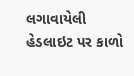લગાવાયેલી હેડલાઇટ પર કાળો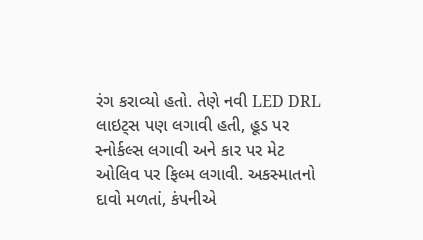રંગ કરાવ્યો હતો. તેણે નવી LED DRL લાઇટ્સ પણ લગાવી હતી, હૂડ પર સ્નોર્કલ્સ લગાવી અને કાર પર મેટ ઓલિવ પર ફિલ્મ લગાવી. અકસ્માતનો દાવો મળતાં, કંપનીએ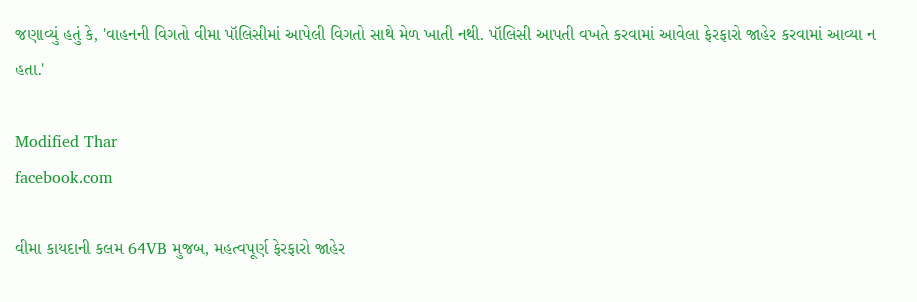જણાવ્યું હતું કે, 'વાહનની વિગતો વીમા પૉલિસીમાં આપેલી વિગતો સાથે મેળ ખાતી નથી. પૉલિસી આપતી વખતે કરવામાં આવેલા ફેરફારો જાહેર કરવામાં આવ્યા ન હતા.'

Modified Thar
facebook.com

વીમા કાયદાની કલમ 64VB મુજબ, મહત્વપૂર્ણ ફેરફારો જાહેર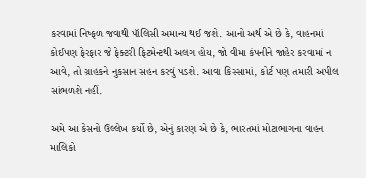કરવામાં નિષ્ફળ જવાથી પૉલિસી અમાન્ય થઈ જશે. આનો અર્થ એ છે કે, વાહનમાં કોઈપણ ફેરફાર જે ફેક્ટરી ફિટમેન્ટથી અલગ હોય, જો વીમા કંપનીને જાહેર કરવામાં ન આવે, તો ગ્રાહકને નુકસાન સહન કરવું પડશે. આવા કિસ્સામાં, કોર્ટ પણ તમારી અપીલ સાંભળશે નહીં.

અમે આ કેસનો ઉલ્લેખ કર્યો છે, એનું કારણ એ છે કે, ભારતમાં મોટાભાગના વાહન માલિકો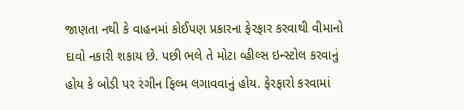જાણતા નથી કે વાહનમાં કોઈપણ પ્રકારના ફેરફાર કરવાથી વીમાનો દાવો નકારી શકાય છે. પછી ભલે તે મોટા વ્હીલ્સ ઇન્સ્ટોલ કરવાનું હોય કે બોડી પર રંગીન ફિલ્મ લગાવવાનું હોય. ફેરફારો કરવામાં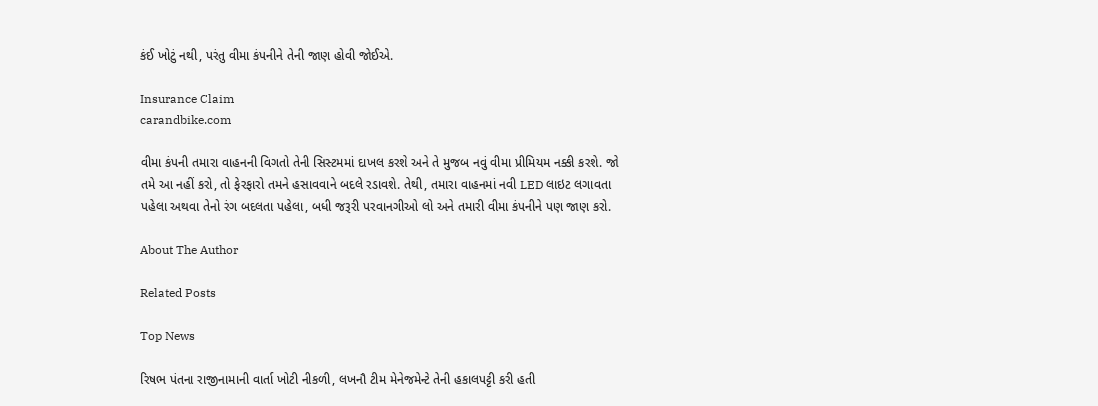કંઈ ખોટું નથી, પરંતુ વીમા કંપનીને તેની જાણ હોવી જોઈએ.

Insurance Claim
carandbike.com

વીમા કંપની તમારા વાહનની વિગતો તેની સિસ્ટમમાં દાખલ કરશે અને તે મુજબ નવું વીમા પ્રીમિયમ નક્કી કરશે. જો તમે આ નહીં કરો, તો ફેરફારો તમને હસાવવાને બદલે રડાવશે. તેથી, તમારા વાહનમાં નવી LED લાઇટ લગાવતા પહેલા અથવા તેનો રંગ બદલતા પહેલા, બધી જરૂરી પરવાનગીઓ લો અને તમારી વીમા કંપનીને પણ જાણ કરો.

About The Author

Related Posts

Top News

રિષભ પંતના રાજીનામાની વાર્તા ખોટી નીકળી, લખનૌ ટીમ મેનેજમેન્ટે તેની હકાલપટ્ટી કરી હતી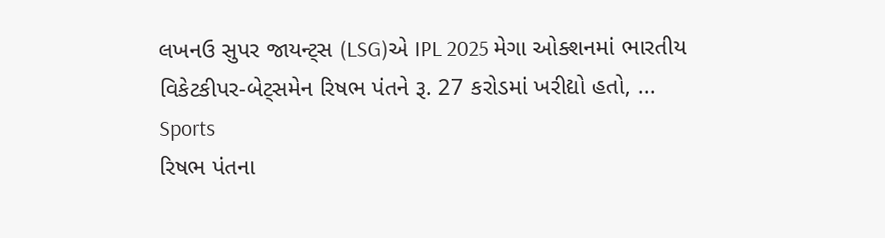લખનઉ સુપર જાયન્ટ્સ (LSG)એ IPL 2025 મેગા ઓક્શનમાં ભારતીય વિકેટકીપર-બેટ્સમેન રિષભ પંતને રૂ. 27 કરોડમાં ખરીદ્યો હતો, ...
Sports
રિષભ પંતના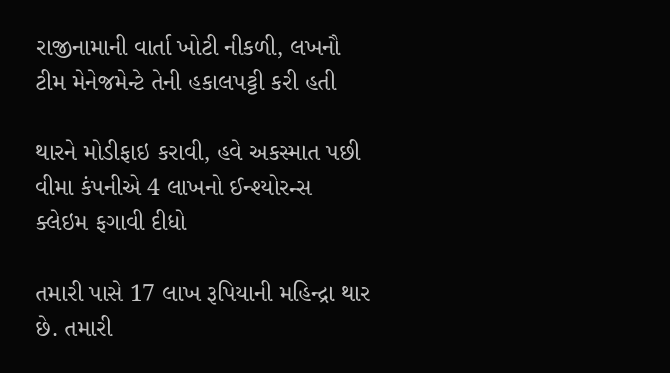રાજીનામાની વાર્તા ખોટી નીકળી, લખનૌ ટીમ મેનેજમેન્ટે તેની હકાલપટ્ટી કરી હતી

થારને મોડીફાઇ કરાવી, હવે અકસ્માત પછી વીમા કંપનીએ 4 લાખનો ઈન્શ્યોરન્સ ક્લેઇમ ફગાવી દીધો

તમારી પાસે 17 લાખ રૂપિયાની મહિન્દ્રા થાર છે. તમારી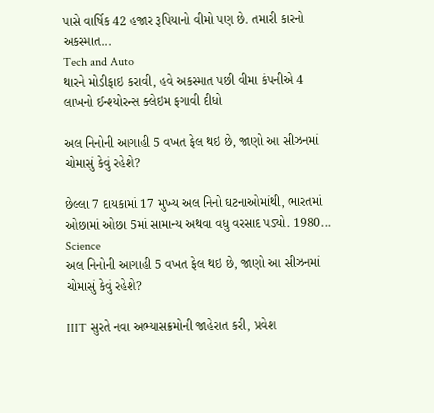પાસે વાર્ષિક 42 હજાર રૂપિયાનો વીમો પણ છે. તમારી કારનો અકસ્માત...
Tech and Auto
થારને મોડીફાઇ કરાવી, હવે અકસ્માત પછી વીમા કંપનીએ 4 લાખનો ઈન્શ્યોરન્સ ક્લેઇમ ફગાવી દીધો

અલ નિનોની આગાહી 5 વખત ફેલ થઇ છે, જાણો આ સીઝનમાં ચોમાસું કેવું રહેશે?

છેલ્લા 7 દાયકામાં 17 મુખ્ય અલ નિનો ઘટનાઓમાંથી, ભારતમાં ઓછામાં ઓછા 5માં સામાન્ય અથવા વધુ વરસાદ પડ્યો. 1980...
Science
અલ નિનોની આગાહી 5 વખત ફેલ થઇ છે, જાણો આ સીઝનમાં ચોમાસું કેવું રહેશે?

IIIT સુરતે નવા અભ્યાસક્રમોની જાહેરાત કરી, પ્રવેશ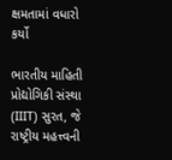ક્ષમતામાં વધારો કર્યો

ભારતીય માહિતી પ્રોદ્યોગિકી સંસ્થા (IIIT) સુરત, જે રાષ્ટ્રીય મહત્ત્વની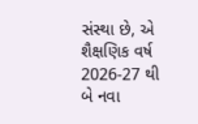સંસ્થા છે, એ શૈક્ષણિક વર્ષ 2026-27 થી બે નવા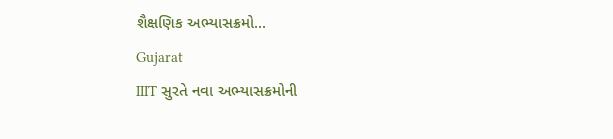શૈક્ષણિક અભ્યાસક્રમો...
Gujarat
IIIT સુરતે નવા અભ્યાસક્રમોની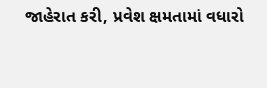જાહેરાત કરી, પ્રવેશ ક્ષમતામાં વધારો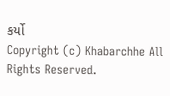કર્યો
Copyright (c) Khabarchhe All Rights Reserved.